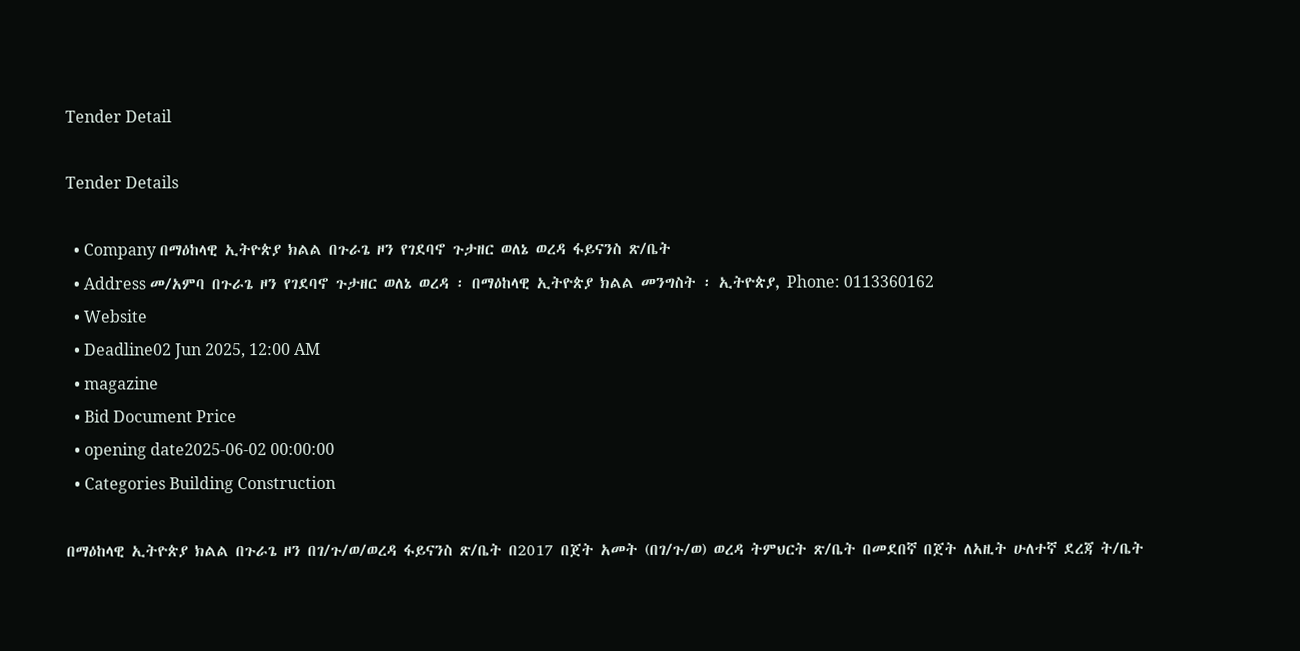Tender Detail

Tender Details

  • Company በማዕከላዊ ኢትዮጵያ ክልል በጉራጌ ዞን የገደባኖ ጉታዘር ወለኔ ወረዳ ፋይናንስ ጽ/ቤት
  • Address መ/አምባ በጉራጌ ዞን የገደባኖ ጉታዘር ወለኔ ወረዳ ፡ በማዕከላዊ ኢትዮጵያ ክልል መንግስት ፡ ኢትዮጵያ, Phone: 0113360162
  • Website
  • Deadline02 Jun 2025, 12:00 AM
  • magazine
  • Bid Document Price
  • opening date2025-06-02 00:00:00
  • Categories Building Construction

በማዕከላዊ ኢትዮጵያ ክልል በጉራጌ ዞን በገ/ጉ/ወ/ወረዳ ፋይናንስ ጽ/ቤት በ2017 በጀት አመት (በገ/ጉ/ወ) ወረዳ ትምህርት ጽ/ቤት በመደበኛ በጀት ለአዚት ሁለተኛ ደረጃ ት/ቤት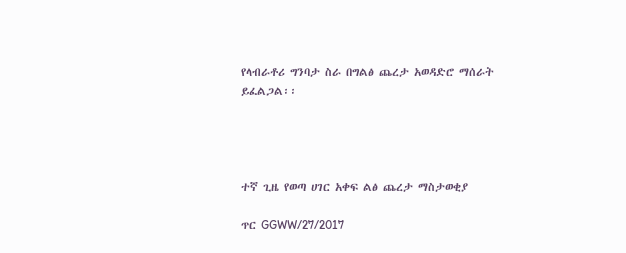የላብራቶሪ ግንባታ ስራ በግልፅ ጨረታ አወዳድሮ ማሰራት ይፈልጋል፡፡




ተኛ ጊዜ የወጣ ሀገር አቀፍ ልፅ ጨረታ ማስታወቂያ

ጥር GGWW/27/2017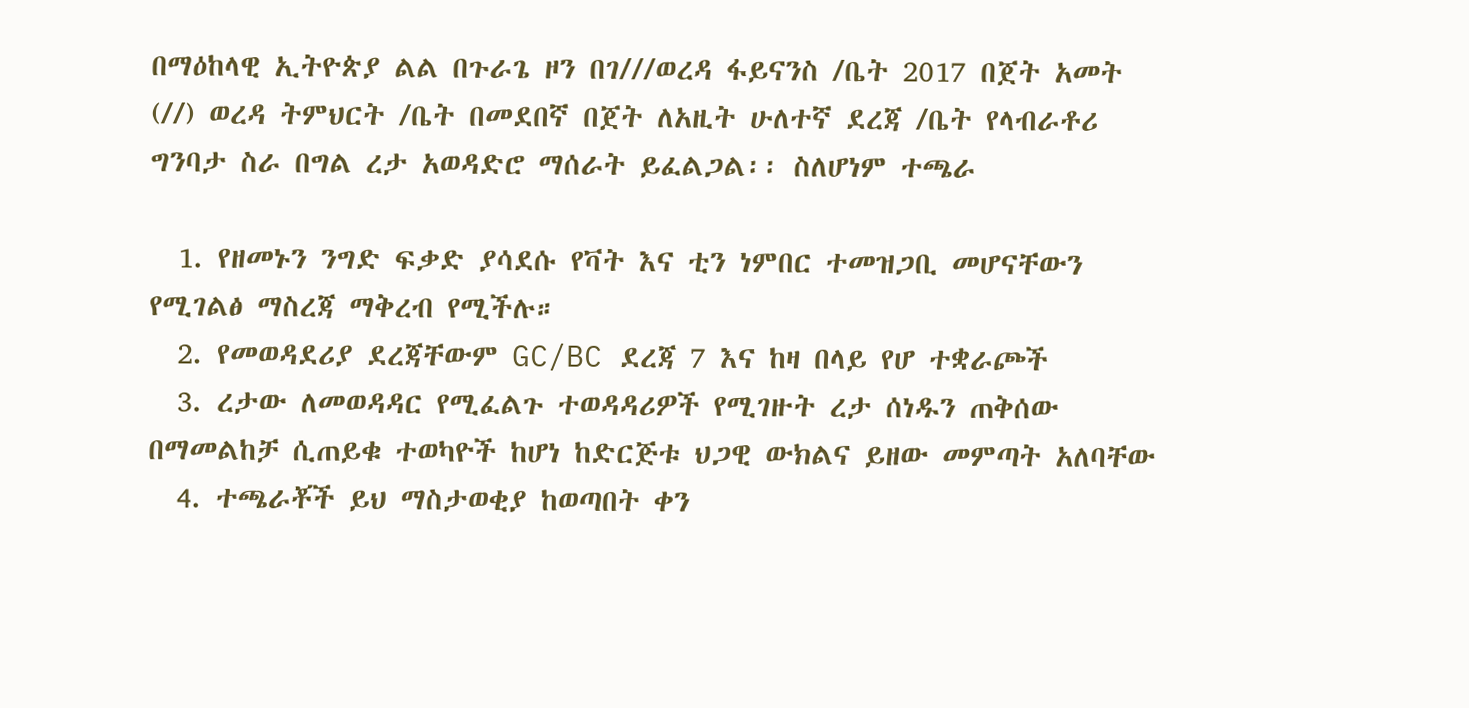በማዕከላዊ ኢትዮጵያ ልል በጉራጌ ዞን በገ///ወረዳ ፋይናንስ /ቤት 2017 በጀት አመት (//) ወረዳ ትምህርት /ቤት በመደበኛ በጀት ለአዚት ሁለተኛ ደረጃ /ቤት የላብራቶሪ ግንባታ ስራ በግል ረታ አወዳድሮ ማሰራት ይፈልጋል፡፡ ስለሆነም ተጫራ

  1. የዘመኑን ንግድ ፍቃድ ያሳደሱ የቫት እና ቲን ነምበር ተመዝጋቢ መሆናቸውን የሚገልፅ ማስረጃ ማቅረብ የሚችሉ።
  2. የመወዳደሪያ ደረጃቸውም GC/BC ደረጃ 7 እና ከዛ በላይ የሆ ተቋራጮች
  3. ረታው ለመወዳዳር የሚፈልጉ ተወዳዳሪዎች የሚገዙት ረታ ሰነዱን ጠቅሰው በማመልከቻ ሲጠይቁ ተወካዮች ከሆነ ከድርጅቱ ህጋዊ ውክልና ይዘው መምጣት አለባቸው
  4. ተጫራቾች ይህ ማስታወቂያ ከወጣበት ቀን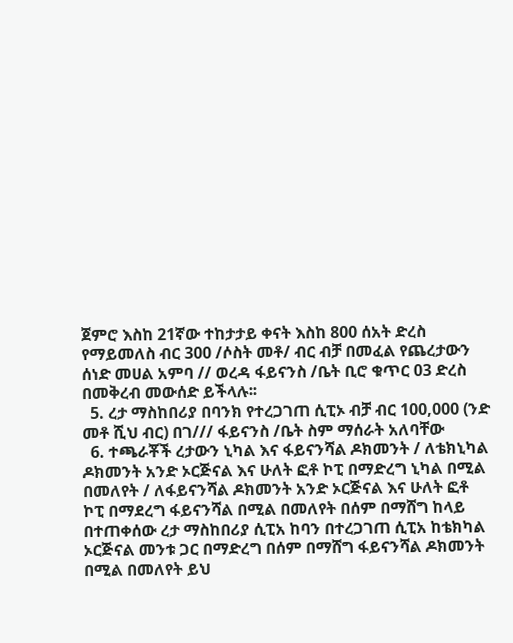ጀምሮ እስከ 21ኛው ተከታታይ ቀናት እስከ 800 ሰአት ድረስ የማይመለስ ብር 300 /ሶስት መቶ/ ብር ብቻ በመፈል የጨረታውን ሰነድ መሀል አምባ // ወረዳ ፋይናንስ /ቤት ቢሮ ቁጥር 03 ድረስ በመቅረብ መውሰድ ይችላሉ፡፡
  5. ረታ ማስከበሪያ በባንክ የተረጋገጠ ሲፒኦ ብቻ ብር 100,000 (ንድ መቶ ሺህ ብር) በገ/// ፋይናንስ /ቤት ስም ማሰራት አለባቸው
  6. ተጫራቾች ረታውን ኒካል እና ፋይናንሻል ዶክመንት / ለቴክኒካል ዶክመንት አንድ ኦርጅናል እና ሁለት ፎቶ ኮፒ በማድረግ ኒካል በሚል በመለየት / ለፋይናንሻል ዶክመንት አንድ ኦርጅናል እና ሁለት ፎቶ ኮፒ በማደረግ ፋይናንሻል በሚል በመለየት በሰም በማሸግ ከላይ በተጠቀሰው ረታ ማስከበሪያ ሲፒአ ከባን በተረጋገጠ ሲፒአ ከቴክካል ኦርጅናል መንቱ ጋር በማድረግ በሰም በማሸግ ፋይናንሻል ዶክመንት በሚል በመለየት ይህ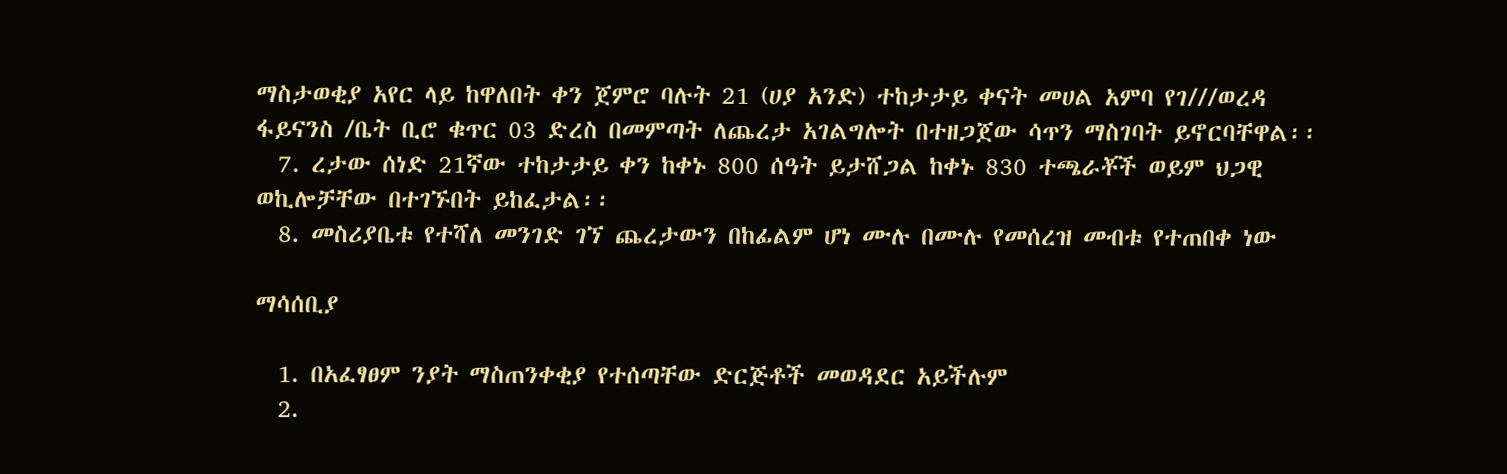ማስታወቂያ አየር ላይ ከዋለበት ቀን ጀምሮ ባሉት 21 (ሀያ አንድ) ተከታታይ ቀናት መሀል አምባ የገ///ወረዳ ፋይናንስ /ቤት ቢሮ ቁጥር 03 ድረስ በመምጣት ለጨረታ አገልግሎት በተዘጋጀው ሳጥን ማስገባት ይኖርባቸዋል፡፡
  7. ረታው ሰነድ 21ኛው ተከታታይ ቀን ከቀኑ 800 ሰዓት ይታሸጋል ከቀኑ 830 ተጫራቾች ወይም ህጋዊ ወኪሎቻቸው በተገኙበት ይከፈታል፡፡
  8. መስሪያቤቱ የተሻለ መንገድ ገኘ ጨረታውን በከፊልም ሆነ ሙሉ በሙሉ የመሰረዝ መብቱ የተጠበቀ ነው

ማሳሰቢያ

  1. በአፈፃፀም ንያት ማስጠንቀቂያ የተሰጣቸው ድርጅቶች መወዳደር አይችሉም
  2.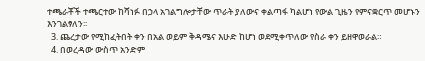ተጫራቾች ተጫርተው ከሻነፉ በኃላ አገልግሎታቸው ጥራት ያለውና ቀልጣፋ ካልሆነ የውል ጊዜን የምናቋርጥ መሆኑን እንገልፃለን፡፡
  3. ጨረታው የሚከፈትበት ቀን በአል ወይም ቅዳሜና እሁድ ከሆነ ወደሚቀጥለው የስራ ቀን ይዘዋወራል።
  4. በወረዳው ውስጥ አንድም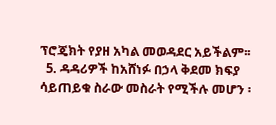ፕሮጄክት የያዘ አካል መወዳደር አይችልም፡፡
  5. ዳዳሪዎች ከአሸነፉ በኃላ ቅደመ ክፍያ ሳይጠይቁ ስራው መስራት የሚችሉ መሆን ፡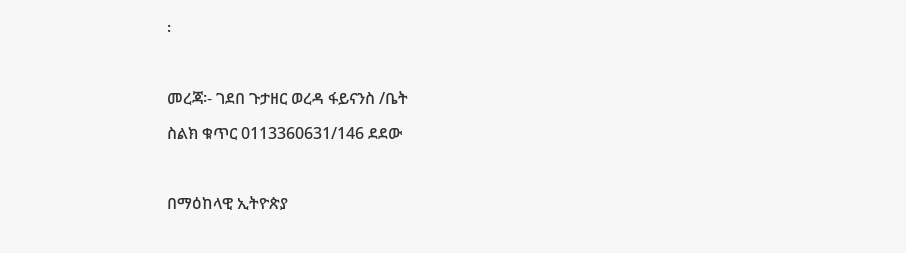፡



መረጃ፡- ገደበ ጉታዘር ወረዳ ፋይናንስ /ቤት

ስልክ ቁጥር 0113360631/146 ደደው



በማዕከላዊ ኢትዮጵያ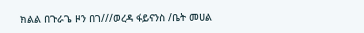ክልል በጉራጌ ዞን በገ///ወረዳ ፋይናንስ /ቤት መሀል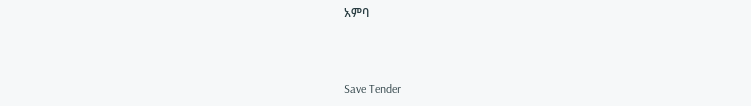አምባ



Save Tender